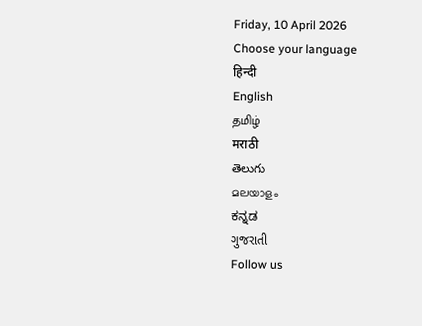Friday, 10 April 2026
Choose your language
हिन्दी
English
தமிழ்
मराठी
తెలుగు
മലയാളം
ಕನ್ನಡ
ગુજરાતી
Follow us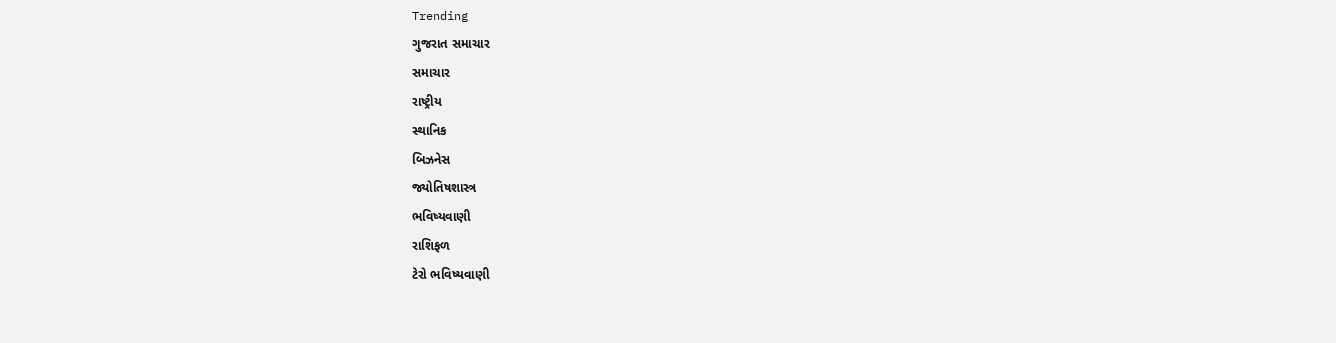Trending
ગુજરાત સમાચાર
સમાચાર
રાષ્ટ્રીય
સ્થાનિક
બિઝનેસ
જ્યોતિષશાસ્ત્ર
ભવિષ્યવાણી
રાશિફળ
ટેરો ભવિષ્યવાણી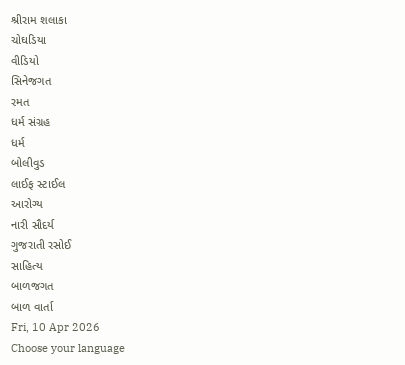શ્રીરામ શલાકા
ચોઘડિયા
વીડિયો
સિનેજગત
રમત
ધર્મ સંગ્રહ
ધર્મ
બોલીવુડ
લાઈફ સ્ટાઈલ
આરોગ્ય
નારી સૌદર્ય
ગુજરાતી રસોઈ
સાહિત્ય
બાળજગત
બાળ વાર્તા
Fri, 10 Apr 2026
Choose your language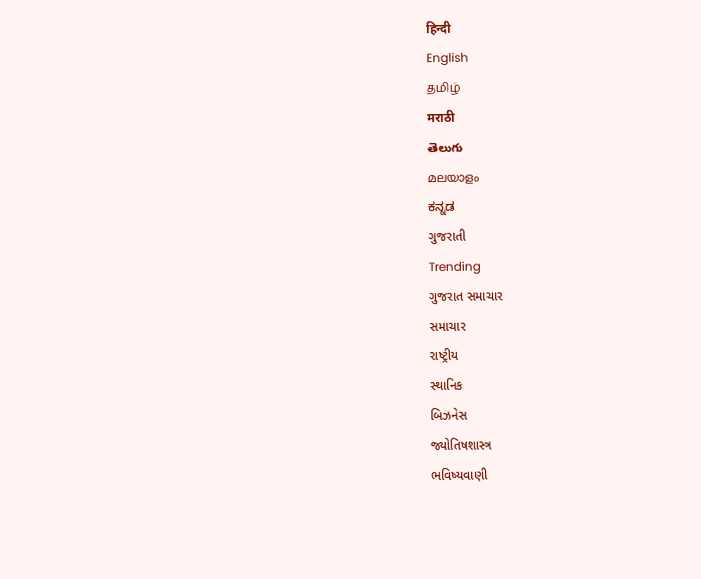हिन्दी
English
தமிழ்
मराठी
తెలుగు
മലയാളം
ಕನ್ನಡ
ગુજરાતી
Trending
ગુજરાત સમાચાર
સમાચાર
રાષ્ટ્રીય
સ્થાનિક
બિઝનેસ
જ્યોતિષશાસ્ત્ર
ભવિષ્યવાણી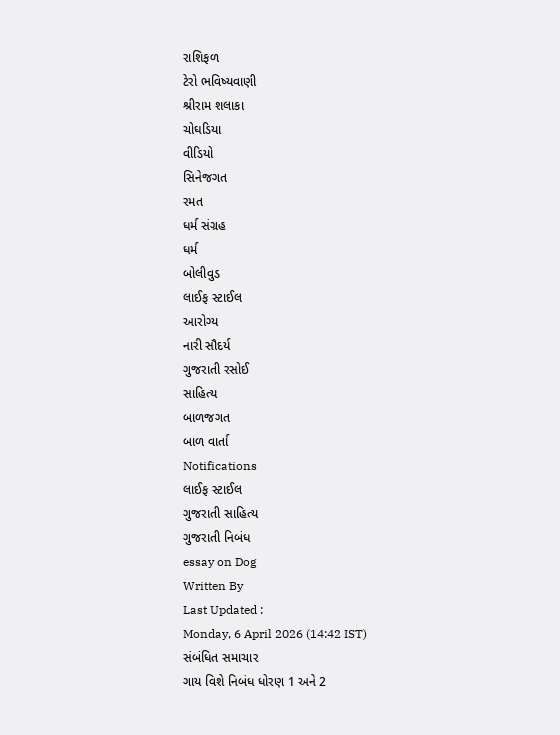રાશિફળ
ટેરો ભવિષ્યવાણી
શ્રીરામ શલાકા
ચોઘડિયા
વીડિયો
સિનેજગત
રમત
ધર્મ સંગ્રહ
ધર્મ
બોલીવુડ
લાઈફ સ્ટાઈલ
આરોગ્ય
નારી સૌદર્ય
ગુજરાતી રસોઈ
સાહિત્ય
બાળજગત
બાળ વાર્તા
Notifications
લાઈફ સ્ટાઈલ
ગુજરાતી સાહિત્ય
ગુજરાતી નિબંધ
essay on Dog
Written By
Last Updated :
Monday, 6 April 2026 (14:42 IST)
સંબંધિત સમાચાર
ગાય વિશે નિબંધ ધોરણ 1 અને 2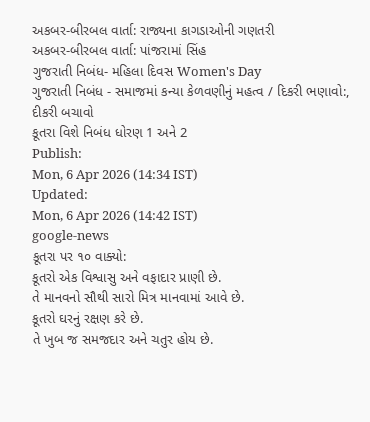અકબર-બીરબલ વાર્તા: રાજ્યના કાગડાઓની ગણતરી
અકબર-બીરબલ વાર્તા: પાંજરામાં સિંહ
ગુજરાતી નિબંધ- મહિલા દિવસ Women's Day
ગુજરાતી નિબંધ - સમાજમાં કન્યા કેળવણીનું મહત્વ / દિકરી ભણાવો:, દીકરી બચાવો
કૂતરા વિશે નિબંધ ધોરણ 1 અને 2
Publish:
Mon, 6 Apr 2026 (14:34 IST)
Updated:
Mon, 6 Apr 2026 (14:42 IST)
google-news
કૂતરા પર ૧૦ વાક્યો:
કૂતરો એક વિશ્વાસુ અને વફાદાર પ્રાણી છે.
તે માનવનો સૌથી સારો મિત્ર માનવામાં આવે છે.
કૂતરો ઘરનું રક્ષણ કરે છે.
તે ખુબ જ સમજદાર અને ચતુર હોય છે.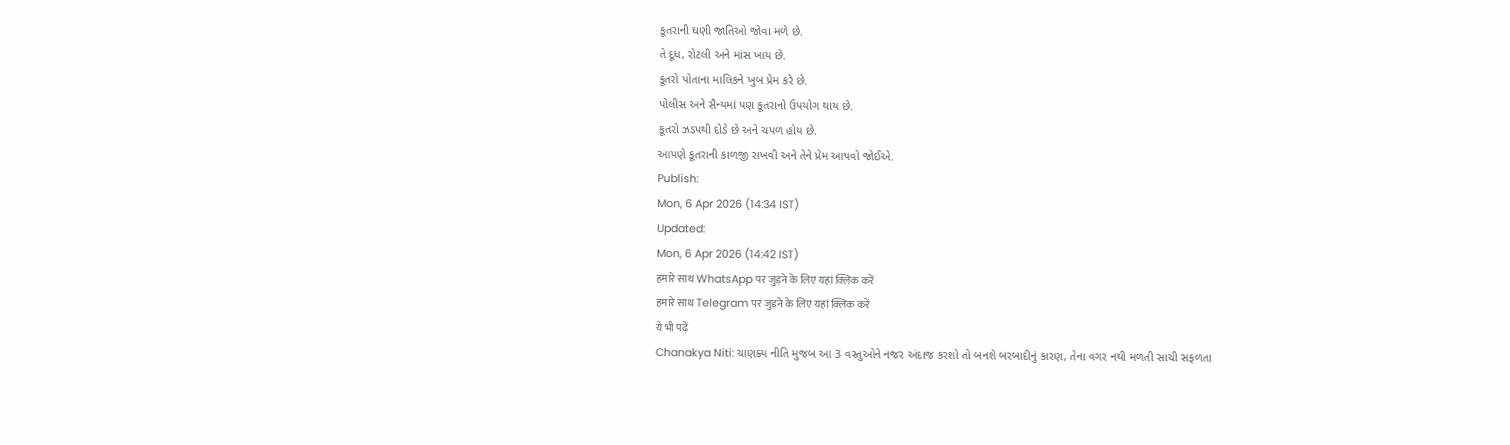કૂતરાની ઘણી જાતિઓ જોવા મળે છે.
તે દૂધ, રોટલી અને માંસ ખાય છે.
કૂતરો પોતાના માલિકને ખુબ પ્રેમ કરે છે.
પોલીસ અને સૈન્યમાં પણ કૂતરાનો ઉપયોગ થાય છે.
કૂતરો ઝડપથી દોડે છે અને ચપળ હોય છે.
આપણે કૂતરાની કાળજી રાખવી અને તેને પ્રેમ આપવો જોઈએ.
Publish:
Mon, 6 Apr 2026 (14:34 IST)
Updated:
Mon, 6 Apr 2026 (14:42 IST)
हमारे साथ WhatsApp पर जुड़ने के लिए यहां क्लिक करें
हमारे साथ Telegram पर जुड़ने के लिए यहां क्लिक करें
ये भी पढ़ें
Chanakya Niti: ચાણક્ય નીતિ મુજબ આ 3 વસ્તુઓને નજર અંદાજ કરશો તો બનશે બરબાદીનું કારણ, તેના વગર નથી મળતી સાચી સફળતા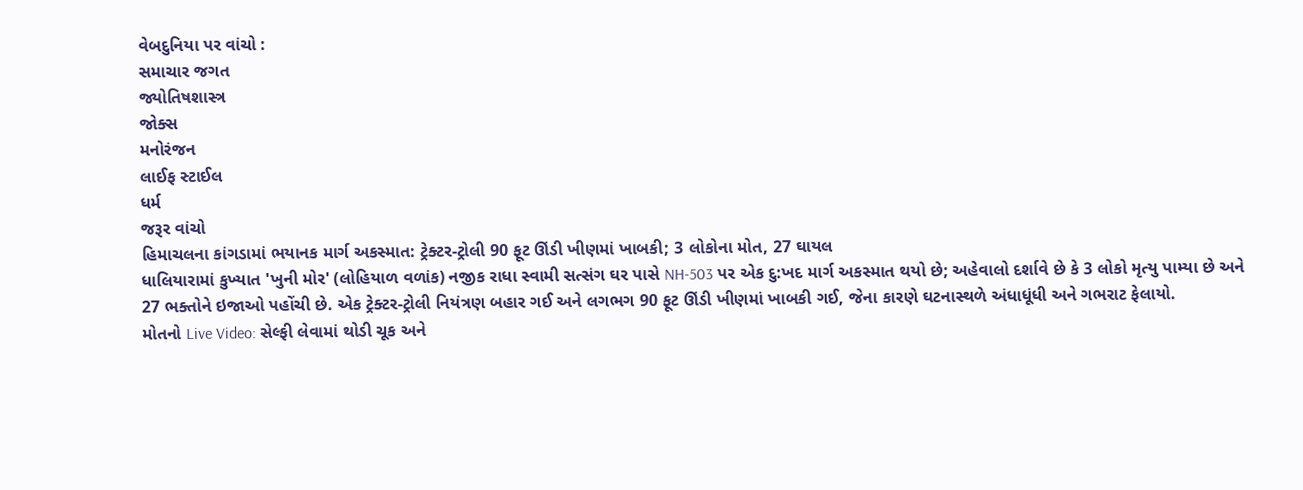વેબદુનિયા પર વાંચો :
સમાચાર જગત
જ્યોતિષશાસ્ત્ર
જોક્સ
મનોરંજન
લાઈફ સ્ટાઈલ
ધર્મ
જરૂર વાંચો
હિમાચલના કાંગડામાં ભયાનક માર્ગ અકસ્માત: ટ્રેક્ટર-ટ્રોલી 90 ફૂટ ઊંડી ખીણમાં ખાબકી; 3 લોકોના મોત, 27 ઘાયલ
ધાલિયારામાં કુખ્યાત 'ખુની મોર' (લોહિયાળ વળાંક) નજીક રાધા સ્વામી સત્સંગ ઘર પાસે NH-503 પર એક દુ:ખદ માર્ગ અકસ્માત થયો છે; અહેવાલો દર્શાવે છે કે 3 લોકો મૃત્યુ પામ્યા છે અને 27 ભક્તોને ઇજાઓ પહોંચી છે. એક ટ્રેક્ટર-ટ્રોલી નિયંત્રણ બહાર ગઈ અને લગભગ 90 ફૂટ ઊંડી ખીણમાં ખાબકી ગઈ, જેના કારણે ઘટનાસ્થળે અંધાધૂંધી અને ગભરાટ ફેલાયો.
મોતનો Live Video: સેલ્ફી લેવામાં થોડી ચૂક અને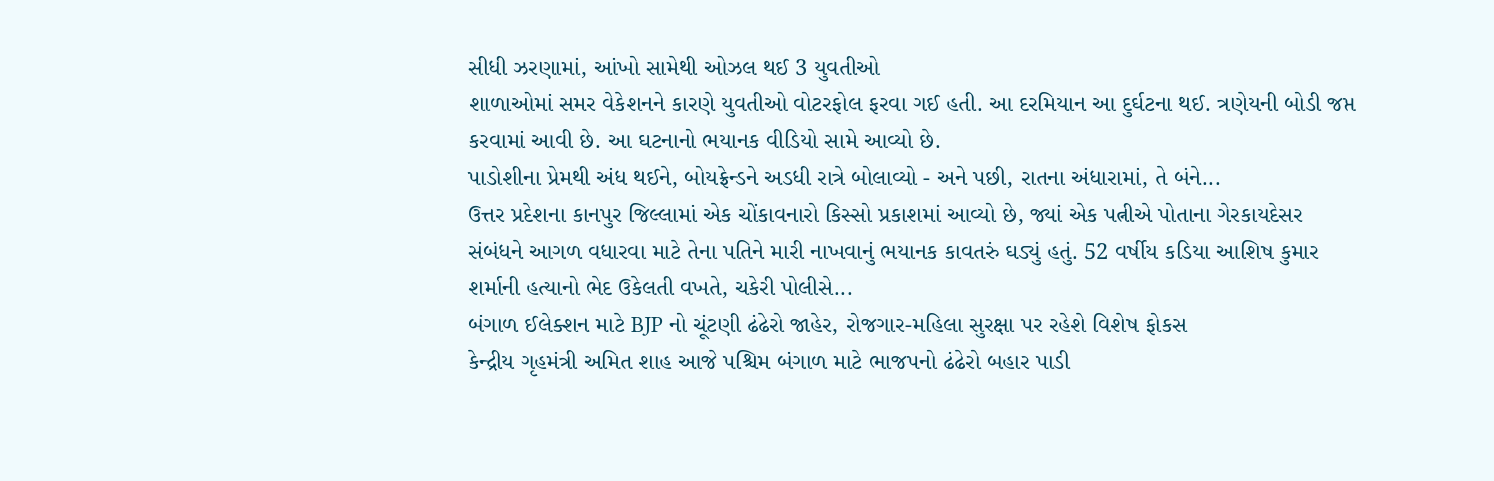સીધી ઝરણામાં, આંખો સામેથી ઓઝલ થઈ 3 યુવતીઓ
શાળાઓમાં સમર વેકેશનને કારણે યુવતીઓ વોટરફોલ ફરવા ગઈ હતી. આ દરમિયાન આ દુર્ઘટના થઈ. ત્રણેયની બોડી જપ્ત કરવામાં આવી છે. આ ઘટનાનો ભયાનક વીડિયો સામે આવ્યો છે.
પાડોશીના પ્રેમથી અંધ થઈને, બોયફ્રેન્ડને અડધી રાત્રે બોલાવ્યો - અને પછી, રાતના અંધારામાં, તે બંને...
ઉત્તર પ્રદેશના કાનપુર જિલ્લામાં એક ચોંકાવનારો કિસ્સો પ્રકાશમાં આવ્યો છે, જ્યાં એક પત્નીએ પોતાના ગેરકાયદેસર સંબંધને આગળ વધારવા માટે તેના પતિને મારી નાખવાનું ભયાનક કાવતરું ઘડ્યું હતું. 52 વર્ષીય કડિયા આશિષ કુમાર શર્માની હત્યાનો ભેદ ઉકેલતી વખતે, ચકેરી પોલીસે...
બંગાળ ઈલેક્શન માટે BJP નો ચૂંટણી ઢંઢેરો જાહેર, રોજગાર-મહિલા સુરક્ષા પર રહેશે વિશેષ ફોકસ
કેન્દ્રીય ગૃહમંત્રી અમિત શાહ આજે પશ્ચિમ બંગાળ માટે ભાજપનો ઢંઢેરો બહાર પાડી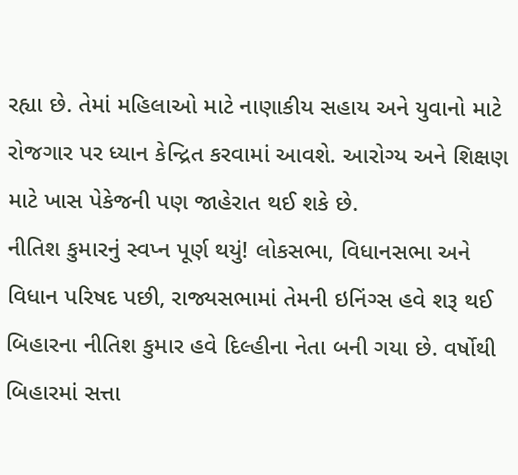રહ્યા છે. તેમાં મહિલાઓ માટે નાણાકીય સહાય અને યુવાનો માટે રોજગાર પર ધ્યાન કેન્દ્રિત કરવામાં આવશે. આરોગ્ય અને શિક્ષણ માટે ખાસ પેકેજની પણ જાહેરાત થઈ શકે છે.
નીતિશ કુમારનું સ્વપ્ન પૂર્ણ થયું! લોકસભા, વિધાનસભા અને વિધાન પરિષદ પછી, રાજ્યસભામાં તેમની ઇનિંગ્સ હવે શરૂ થઈ
બિહારના નીતિશ કુમાર હવે દિલ્હીના નેતા બની ગયા છે. વર્ષોથી બિહારમાં સત્તા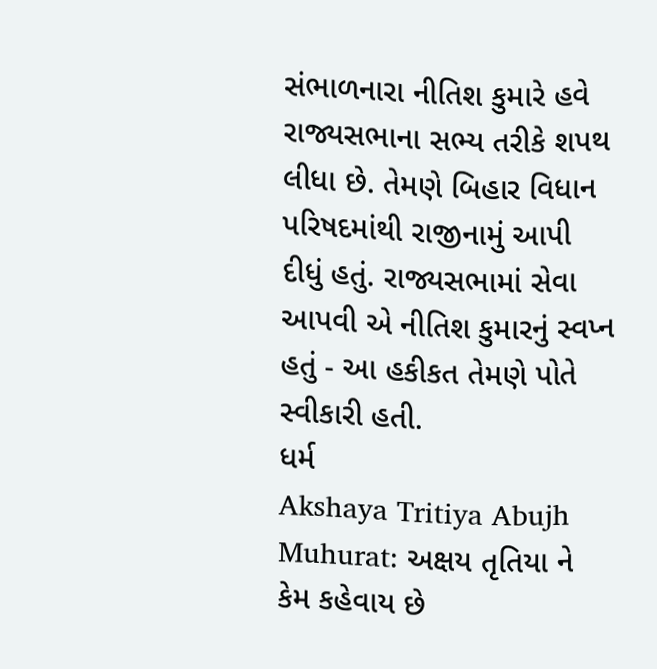સંભાળનારા નીતિશ કુમારે હવે રાજ્યસભાના સભ્ય તરીકે શપથ લીધા છે. તેમણે બિહાર વિધાન પરિષદમાંથી રાજીનામું આપી દીધું હતું. રાજ્યસભામાં સેવા આપવી એ નીતિશ કુમારનું સ્વપ્ન હતું - આ હકીકત તેમણે પોતે સ્વીકારી હતી.
ધર્મ
Akshaya Tritiya Abujh Muhurat: અક્ષય તૃતિયા ને કેમ કહેવાય છે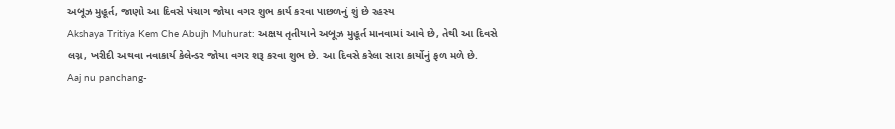અબૂઝ મુહૂર્ત, જાણો આ દિવસે પંચાગ જોયા વગર શુભ કાર્ય કરવા પાછળનું શું છે રહસ્ય
Akshaya Tritiya Kem Che Abujh Muhurat: અક્ષય તૃતીયાને અબૂઝ મુહૂર્ત માનવામાં આવે છે, તેથી આ દિવસે લગ્ન, ખરીદી અથવા નવાકાર્ય કેલેન્ડર જોયા વગર શરૂ કરવા શુભ છે. આ દિવસે કરેલા સારા કાર્યોનું ફળ મળે છે.
Aaj nu panchang-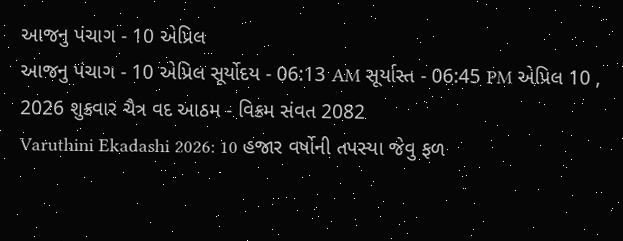આજનુ પંચાગ - 10 એપ્રિલ
આજનુ પંચાગ - 10 એપ્રિલ સૂર્યોદય - 06:13 AM સૂર્યાસ્ત - 06:45 PM એપ્રિલ 10 , 2026 શુક્રવાર ચૈત્ર વદ આઠમ - વિક્રમ સંવત 2082
Varuthini Ekadashi 2026: 10 હજાર વર્ષોની તપસ્યા જેવુ ફળ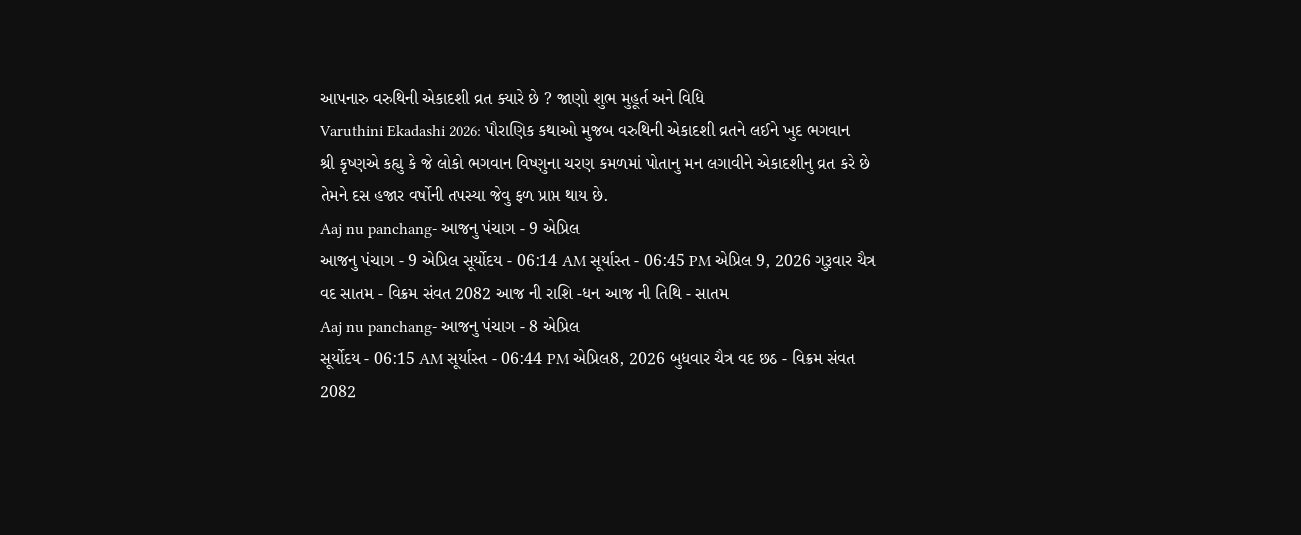આપનારુ વરુથિની એકાદશી વ્રત ક્યારે છે ? જાણો શુભ મુહૂર્ત અને વિધિ
Varuthini Ekadashi 2026: પૌરાણિક કથાઓ મુજબ વરુથિની એકાદશી વ્રતને લઈને ખુદ ભગવાન શ્રી કૃષ્ણએ કહ્યુ કે જે લોકો ભગવાન વિષ્ણુના ચરણ કમળમાં પોતાનુ મન લગાવીને એકાદશીનુ વ્રત કરે છે તેમને દસ હજાર વર્ષોની તપસ્યા જેવુ ફળ પ્રાપ્ત થાય છે.
Aaj nu panchang- આજનુ પંચાગ - 9 એપ્રિલ
આજનુ પંચાગ - 9 એપ્રિલ સૂર્યોદય - 06:14 AM સૂર્યાસ્ત - 06:45 PM એપ્રિલ 9, 2026 ગુરૂવાર ચૈત્ર વદ સાતમ - વિક્રમ સંવત 2082 આજ ની રાશિ -ધન આજ ની તિથિ - સાતમ
Aaj nu panchang- આજનુ પંચાગ - 8 એપ્રિલ
સૂર્યોદય - 06:15 AM સૂર્યાસ્ત - 06:44 PM એપ્રિલ8, 2026 બુધવાર ચૈત્ર વદ છઠ - વિક્રમ સંવત 2082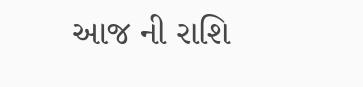આજ ની રાશિ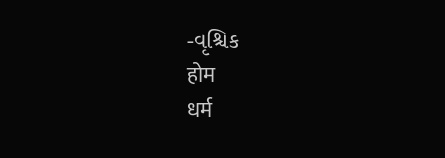-વૃશ્ચિક
होम
धर्म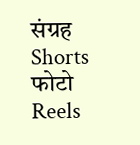संग्रह
Shorts
फोटो
Reels